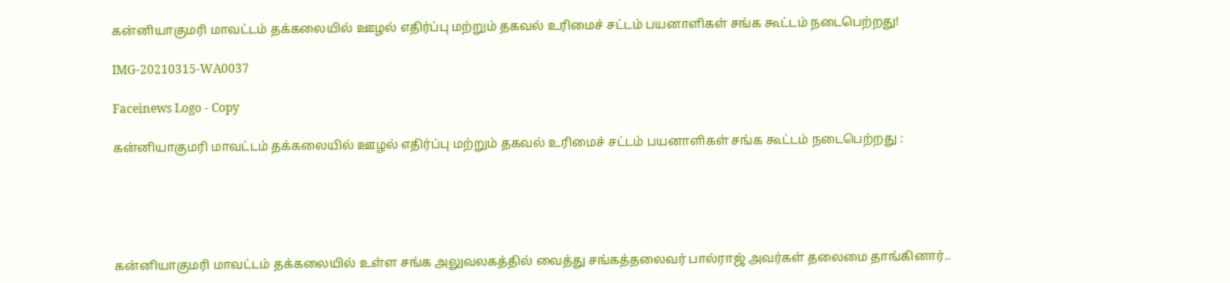கன்னியாகுமரி மாவட்டம் தக்கலையில் ஊழல் எதிர்ப்பு மற்றும் தகவல் உரிமைச் சட்டம் பயனாளிகள் சங்க கூட்டம் நடைபெற்றது!

IMG-20210315-WA0037

Faceinews Logo - Copy

கன்னியாகுமரி மாவட்டம் தக்கலையில் ஊழல் எதிர்ப்பு மற்றும் தகவல் உரிமைச் சட்டம் பயனாளிகள் சங்க கூட்டம் நடைபெற்றது :





கன்னியாகுமரி மாவட்டம் தக்கலையில் உள்ள சங்க அலுவலகத்தில் வைத்து சங்கத்தலைவர் பால்ராஜ் அவர்கள் தலைமை தாங்கினார்..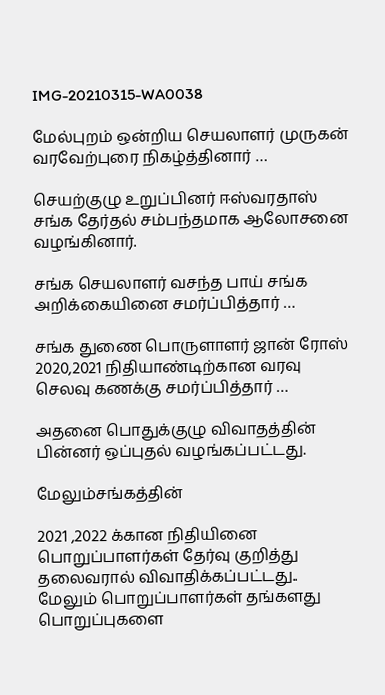IMG-20210315-WA0038

மேல்புறம் ஒன்றிய செயலாளர் முருகன் வரவேற்புரை நிகழ்த்தினார் …

செயற்குழு உறுப்பினர் ஈஸ்வரதாஸ் சங்க தேர்தல் சம்பந்தமாக ஆலோசனை வழங்கினார்.

சங்க செயலாளர் வசந்த பாய் சங்க அறிக்கையினை சமர்ப்பித்தார் …

சங்க துணை பொருளாளர் ஜான் ரோஸ் 2020,2021 நிதியாண்டிற்கான வரவு செலவு கணக்கு சமர்ப்பித்தார் …

அதனை பொதுக்குழு விவாதத்தின் பின்னர் ஒப்புதல் வழங்கப்பட்டது.

மேலும்சங்கத்தின்

2021 ,2022 க்கான நிதியினை பொறுப்பாளர்கள் தேர்வு குறித்து தலைவரால் விவாதிக்கப்பட்டது.. மேலும் பொறுப்பாளர்கள் தங்களது பொறுப்புகளை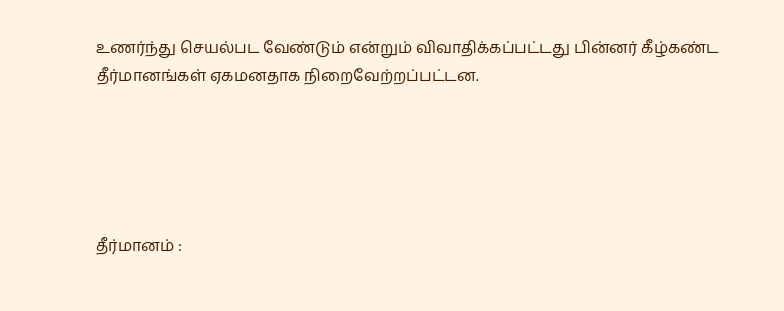உணர்ந்து செயல்பட வேண்டும் என்றும் விவாதிக்கப்பட்டது பின்னர் கீழ்கண்ட தீர்மானங்கள் ஏகமனதாக நிறைவேற்றப்பட்டன.





தீர்மானம் :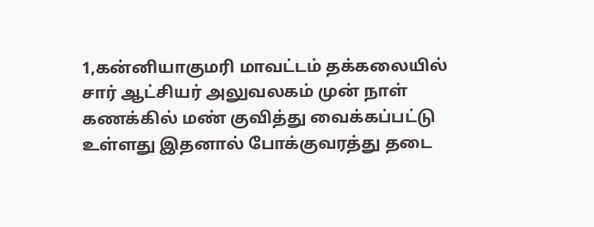1,கன்னியாகுமரி மாவட்டம் தக்கலையில் சார் ஆட்சியர் அலுவலகம் முன் நாள் கணக்கில் மண் குவித்து வைக்கப்பட்டு உள்ளது இதனால் போக்குவரத்து தடை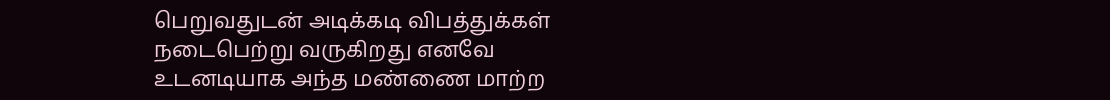பெறுவதுடன் அடிக்கடி விபத்துக்கள் நடைபெற்று வருகிறது எனவே உடனடியாக அந்த மண்ணை மாற்ற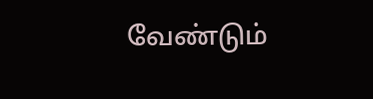வேண்டும்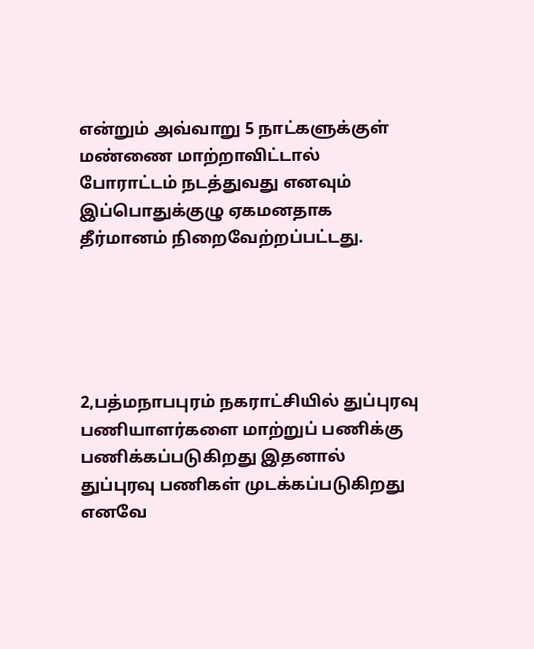என்றும் அவ்வாறு 5 நாட்களுக்குள் மண்ணை மாற்றாவிட்டால் போராட்டம் நடத்துவது எனவும் இப்பொதுக்குழு ஏகமனதாக தீர்மானம் நிறைவேற்றப்பட்டது.





2,பத்மநாபபுரம் நகராட்சியில் துப்புரவு பணியாளர்களை மாற்றுப் பணிக்கு பணிக்கப்படுகிறது இதனால் துப்புரவு பணிகள் முடக்கப்படுகிறது எனவே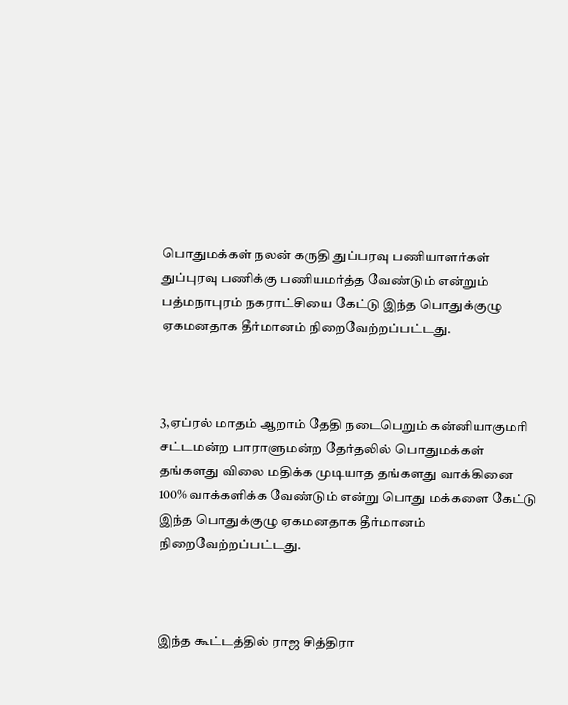பொதுமக்கள் நலன் கருதி துப்பரவு பணியாளர்கள் துப்புரவு பணிக்கு பணியமர்த்த வேண்டும் என்றும் பத்மநாபுரம் நகராட்சியை கேட்டு இந்த பொதுக்குழு ஏகமனதாக தீர்மானம் நிறைவேற்றப்பட்டது.



3,ஏப்ரல் மாதம் ஆறாம் தேதி நடைபெறும் கன்னியாகுமரி சட்டமன்ற பாராளுமன்ற தேர்தலில் பொதுமக்கள் தங்களது விலை மதிக்க முடியாத தங்களது வாக்கினை 100% வாக்களிக்க வேண்டும் என்று பொது மக்களை கேட்டு இந்த பொதுக்குழு ஏகமனதாக தீர்மானம் நிறைவேற்றப்பட்டது.



இந்த கூட்டத்தில் ராஜ சித்திரா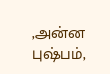,அன்ன புஷ்பம்,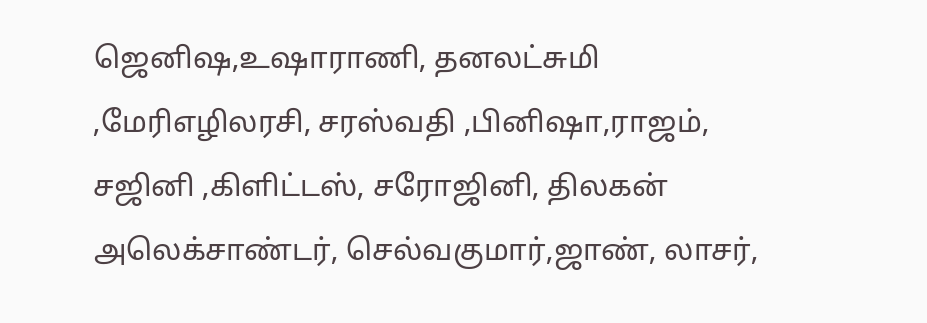ஜெனிஷ,உஷாராணி, தனலட்சுமி ,மேரிஎழிலரசி, சரஸ்வதி ,பினிஷா,ராஜம், சஜினி ,கிளிட்டஸ், சரோஜினி, திலகன் அலெக்சாண்டர், செல்வகுமார்,ஜாண், லாசர்,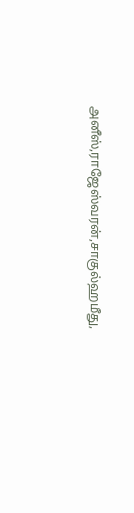அனீஸ்,ராஜேஸ்வரன்,சாகுல்ஹமீது,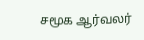சமூக ஆர்வலர்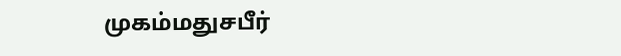முகம்மதுசபீர்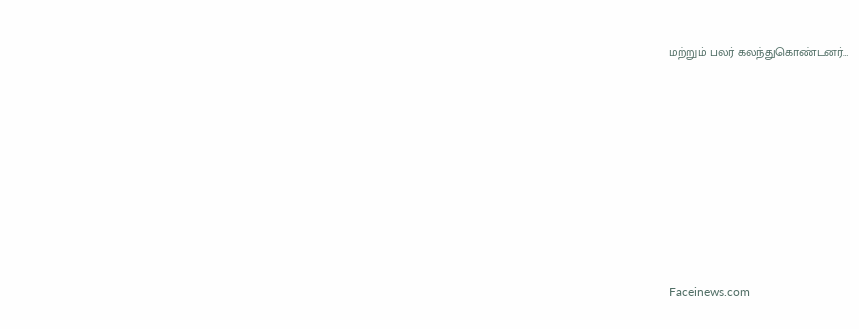மற்றும் பலர் கலந்துகொண்டனர்…















Faceinews.com